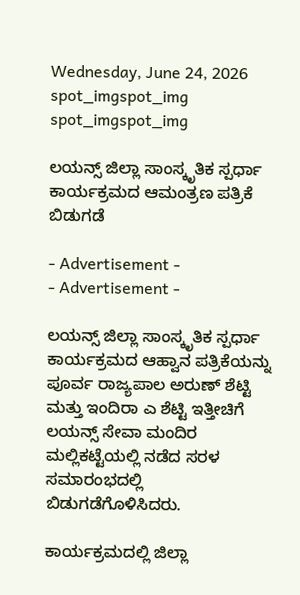Wednesday, June 24, 2026
spot_imgspot_img
spot_imgspot_img

ಲಯನ್ಸ್ ಜಿಲ್ಲಾ ಸಾಂಸ್ಕೃತಿಕ ಸ್ಪರ್ಧಾ ಕಾರ್ಯಕ್ರಮದ ಆಮಂತ್ರಣ ಪತ್ರಿಕೆ ಬಿಡುಗಡೆ

- Advertisement -
- Advertisement -

ಲಯನ್ಸ್ ಜಿಲ್ಲಾ ಸಾಂಸ್ಕೃತಿಕ ಸ್ಪರ್ಧಾ ಕಾರ್ಯಕ್ರಮದ ಆಹ್ವಾನ ಪತ್ರಿಕೆಯನ್ನು ಪೂರ್ವ ರಾಜ್ಯಪಾಲ ಅರುಣ್ ಶೆಟ್ಟಿ ಮತ್ತು ಇಂದಿರಾ ಎ ಶೆಟ್ಟಿ ಇತ್ತೀಚಿಗೆ ಲಯನ್ಸ್ ಸೇವಾ ಮಂದಿರ ಮಲ್ಲಿಕಟ್ಟೆಯಲ್ಲಿ ನಡೆದ ಸರಳ ಸಮಾರಂಭದಲ್ಲಿ ಬಿಡುಗಡೆಗೊಳಿಸಿದರು.

ಕಾರ್ಯಕ್ರಮದಲ್ಲಿ ಜಿಲ್ಲಾ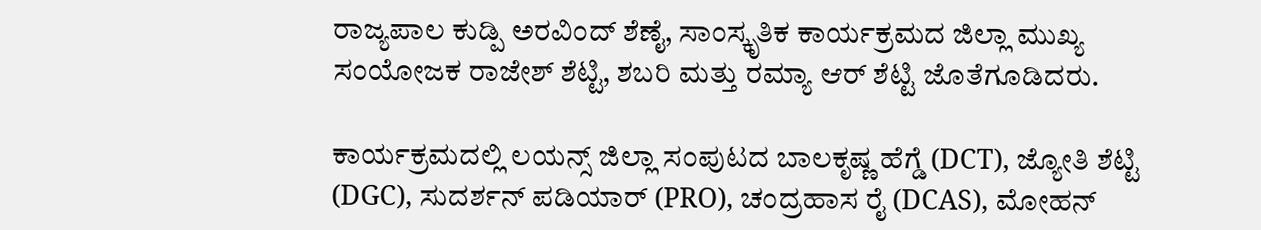ರಾಜ್ಯಪಾಲ ಕುಡ್ಪಿ ಅರವಿಂದ್ ಶೆಣೈ, ಸಾಂಸ್ಕೃತಿಕ ಕಾರ್ಯಕ್ರಮದ ಜಿಲ್ಲಾ ಮುಖ್ಯ ಸಂಯೋಜಕ ರಾಜೇಶ್ ಶೆಟ್ಟಿ, ಶಬರಿ ಮತ್ತು ರಮ್ಯಾ ಆರ್ ಶೆಟ್ಟಿ ಜೊತೆಗೂಡಿದರು.

ಕಾರ್ಯಕ್ರಮದಲ್ಲಿ ಲಯನ್ಸ್ ಜಿಲ್ಲಾ ಸಂಪುಟದ ಬಾಲಕೃಷ್ಣ ಹೆಗ್ಡೆ (DCT), ಜ್ಯೋತಿ ಶೆಟ್ಟಿ (DGC), ಸುದರ್ಶನ್ ಪಡಿಯಾರ್ (PRO), ಚಂದ್ರಹಾಸ ರೈ (DCAS), ಮೋಹನ್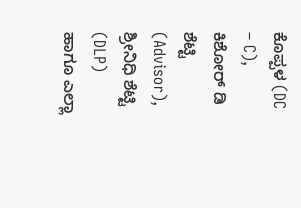ಕೊಪ್ಪಳ (DC – C), ಕಿಶೋರ್ ಡಿ ಶೆಟ್ಟಿ (Advisor), ಶ್ರೀನಿಧಿ ಶೆಟ್ಟಿ (DLP) ಹಾಗೂ ಎಲ್ಲಾ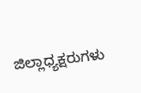ಜಿಲ್ಲಾಧ್ಯಕ್ಷರುಗಳು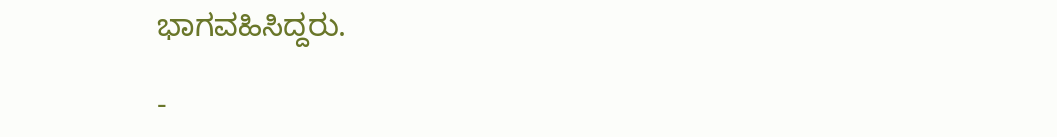ಭಾಗವಹಿಸಿದ್ದರು.

-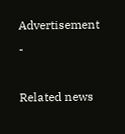Advertisement -

Related news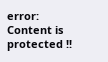error: Content is protected !!